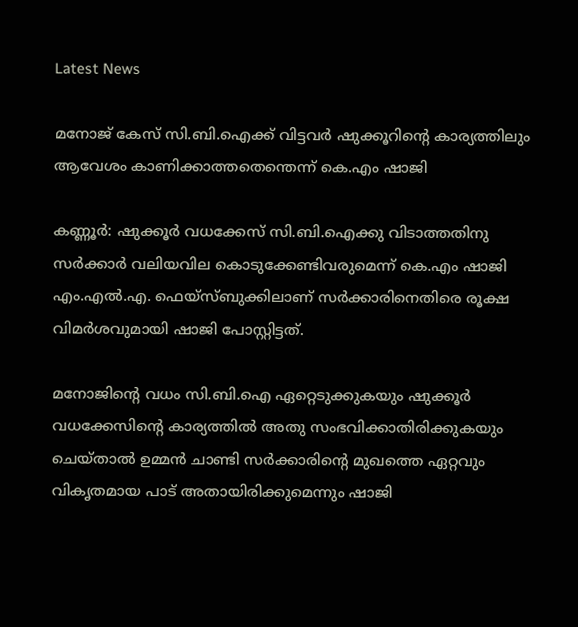Latest News

മനോജ് കേസ് സി.ബി.ഐക്ക് വിട്ടവര്‍ ഷുക്കൂറിന്റെ കാര്യത്തിലും ആവേശം കാണിക്കാത്തതെന്തെന്ന് കെ.എം ഷാജി

കണ്ണൂര്‍: ഷുക്കൂര്‍ വധക്കേസ് സി.ബി.ഐക്കു വിടാത്തതിനു സര്‍ക്കാര്‍ വലിയവില കൊടുക്കേണ്ടിവരുമെന്ന് കെ.എം ഷാജി എം.എല്‍.എ. ഫെയ്‌സ്ബുക്കിലാണ് സര്‍ക്കാരിനെതിരെ രൂക്ഷ വിമര്‍ശവുമായി ഷാജി പോസ്റ്റിട്ടത്.

മനോജിന്റെ വധം സി.ബി.ഐ ഏറ്റെടുക്കുകയും ഷുക്കൂര്‍ വധക്കേസിന്റെ കാര്യത്തില്‍ അതു സംഭവിക്കാതിരിക്കുകയും ചെയ്താല്‍ ഉമ്മന്‍ ചാണ്ടി സര്‍ക്കാരിന്റെ മുഖത്തെ ഏറ്റവും വികൃതമായ പാട് അതായിരിക്കുമെന്നും ഷാജി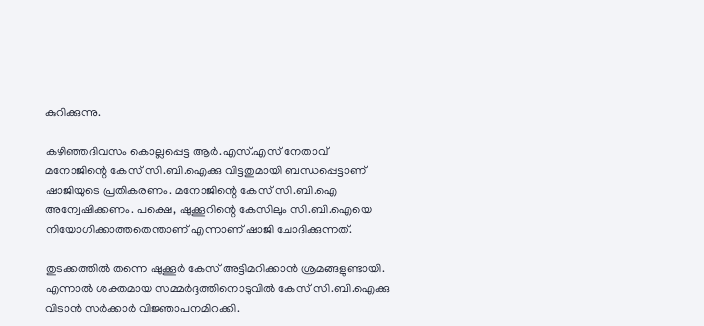കുറിക്കുന്നു.

കഴിഞ്ഞദിവസം കൊല്ലപ്പെട്ട ആര്‍.എസ്.എസ് നേതാവ് മനോജിന്റെ കേസ് സി.ബി.ഐക്കു വിട്ടതുമായി ബന്ധപ്പെട്ടാണ് ഷാജിയുടെ പ്രതികരണം. മനോജിന്റെ കേസ് സി.ബി.ഐ അന്വേഷിക്കണം. പക്ഷെ, ഷുക്കൂറിന്റെ കേസിലും സി.ബി.ഐയെ നിയോഗിക്കാത്തതെന്താണ് എന്നാണ് ഷാജി ചോദിക്കുന്നത്.

തുടക്കത്തില്‍ തന്നെ ഷുക്കൂര്‍ കേസ് അട്ടിമറിക്കാന്‍ ശ്രമങ്ങളുണ്ടായി. എന്നാല്‍ ശക്തമായ സമ്മര്‍ദ്ദത്തിനൊടുവില്‍ കേസ് സി.ബി.ഐക്കു വിടാന്‍ സര്‍ക്കാര്‍ വിജ്ഞാപനമിറക്കി.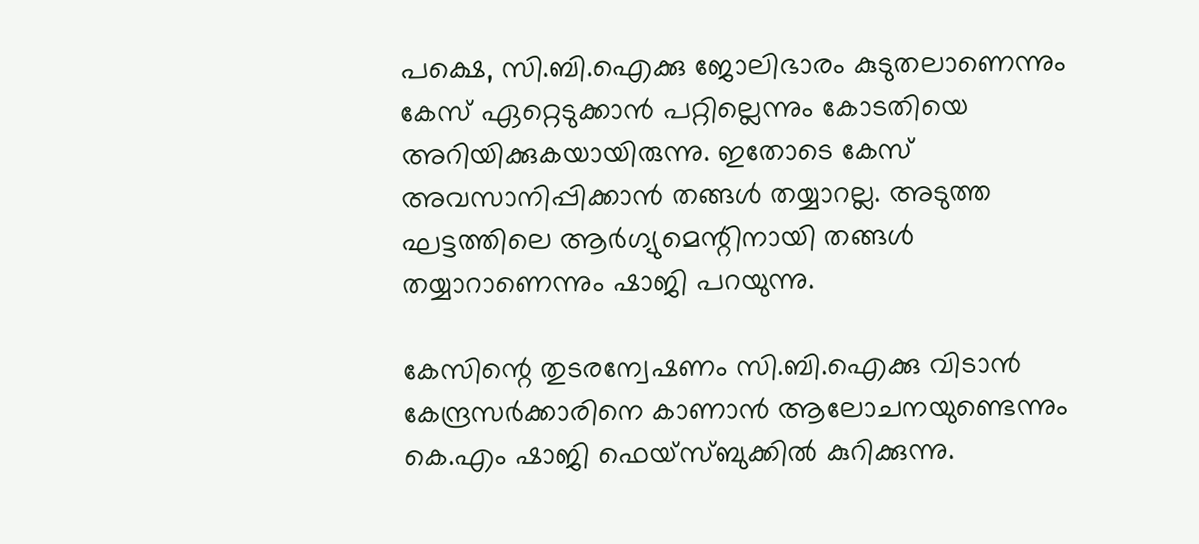പക്ഷെ, സി.ബി.ഐക്കു ജോലിഭാരം കുടുതലാണെന്നും കേസ് ഏറ്റെടുക്കാന്‍ പറ്റില്ലെന്നും കോടതിയെ അറിയിക്കുകയായിരുന്നു. ഇതോടെ കേസ് അവസാനിപ്പിക്കാന്‍ തങ്ങള്‍ തയ്യാറല്ല. അടുത്ത ഘട്ടത്തിലെ ആര്‍ഗ്യുമെന്റിനായി തങ്ങള്‍ തയ്യാറാണെന്നും ഷാജി പറയുന്നു.

കേസിന്റെ തുടരന്വേഷണം സി.ബി.ഐക്കു വിടാന്‍ കേന്ദ്രസര്‍ക്കാരിനെ കാണാന്‍ ആലോചനയുണ്ടെന്നും കെ.എം ഷാജി ഫെയ്‌സ്ബുക്കില്‍ കുറിക്കുന്നു.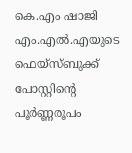കെ.എം ഷാജി എം.എല്‍.എയുടെ ഫെയ്‌സ്ബുക്ക് പോസ്റ്റിന്റെ പൂര്‍ണ്ണരൂപം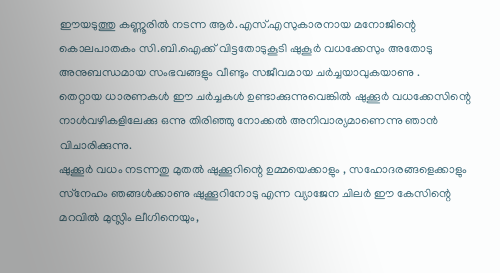ഈയടുത്തു കണ്ണൂരില്‍ നടന്ന ആര്‍.എസ്.എസുകാരനായ മനോജിന്റെ കൊലപാതകം സി.ബി.ഐക്ക് വിട്ടതോടുകൂടി ഷുകൂര്‍ വധക്കേസും അതോടു അനുബന്ധമായ സംഭവങ്ങളും വീണ്ടും സജീവമായ ചര്‍ച്ചയാവുകയാണു .
തെറ്റായ ധാരണകള്‍ ഈ ചര്‍ച്ചകള്‍ ഉണ്ടാക്കുന്നുവെങ്കില്‍ ഷുക്കൂര്‍ വധക്കേസിന്റെ നാള്‍വഴികളിലേക്കു ഒന്നു തിരിഞ്ഞു നോക്കല്‍ അനിവാര്യമാണെന്നു ഞാന്‍ വിചാരിക്കുന്നു.
ഷുക്കൂര്‍ വധം നടന്നതു മുതല്‍ ഷുക്കൂറിന്റെ ഉമ്മയെക്കാളും , സഹോദരങ്ങളെക്കാളും സ്‌നേഹം ഞങ്ങള്‍ക്കാണു ഷുക്കൂറിനോടു എന്ന വ്യാജേന ചിലര്‍ ഈ കേസിന്റെ മറവില്‍ മുസ്ലിം ലീഗിനെയും,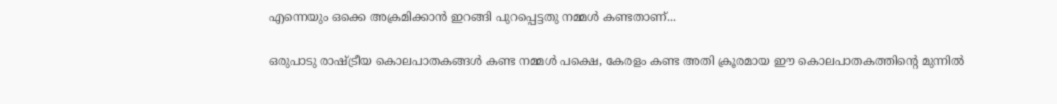എന്നെയും ഒക്കെ അക്രമിക്കാന്‍ ഇറങ്ങി പുറപ്പെട്ടതു നമ്മള്‍ കണ്ടതാണ്...

ഒരുപാടു രാഷ്ട്രീയ കൊലപാതകങ്ങള്‍ കണ്ട നമ്മള്‍ പക്ഷെ, കേരളം കണ്ട അതി ക്രൂരമായ ഈ കൊലപാതകത്തിന്റെ മുന്നില്‍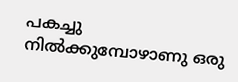പകച്ചു നില്‍ക്കുമ്പോഴാണു ഒരു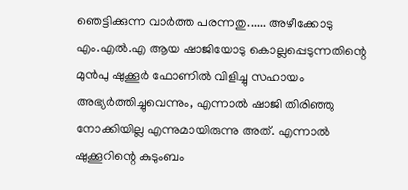ഞെട്ടിക്കുന്ന വാര്‍ത്ത പരന്നതു...... അഴീക്കോടു എം.എല്‍.എ ആയ ഷാജിയോടു കൊല്ലപ്പെടുന്നതിന്റെ മുന്‍പു ഷുക്കൂര്‍ ഫോണില്‍ വിളിച്ചു സഹായം അഭ്യര്‍ത്തിച്ചുവെന്നും, എന്നാല്‍ ഷാജി തിരിഞ്ഞു നോക്കിയില്ല എന്നുമായിരുന്നു അത്. എന്നാല്‍ ഷുക്കൂറിന്റെ കുടുംബം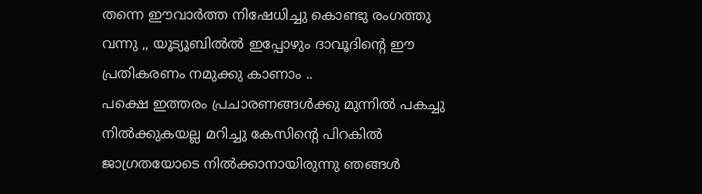തന്നെ ഈവാര്‍ത്ത നിഷേധിച്ചു കൊണ്ടു രംഗത്തു വന്നു ,, യൂട്യൂബില്‍ല്‍ ഇപ്പോഴും ദാവൂദിന്റെ ഈ പ്രതികരണം നമുക്കു കാണാം ..
പക്ഷെ ഇത്തരം പ്രചാരണങ്ങള്‍ക്കു മുന്നില്‍ പകച്ചു നില്‍ക്കുകയല്ല മറിച്ചു കേസിന്റെ പിറകില്‍ ജാഗ്രതയോടെ നില്‍ക്കാനായിരുന്നു ഞങ്ങള്‍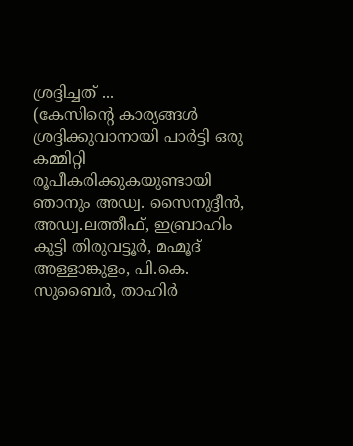ശ്രദ്ദിച്ചത് ...
(കേസിന്റെ കാര്യങ്ങള്‍ ശ്രദ്ദിക്കുവാനായി പാര്‍ട്ടി ഒരു കമ്മിറ്റി രൂപീകരിക്കുകയുണ്ടായി ഞാനും അഡ്വ. സൈനുദ്ദീന്‍, അഡ്വ.ലത്തീഫ്, ഇബ്രാഹിം കുട്ടി തിരുവട്ടൂര്‍, മഹ്മൂദ് അള്ളാങ്കുളം, പി.കെ. സുബൈര്‍, താഹിര്‍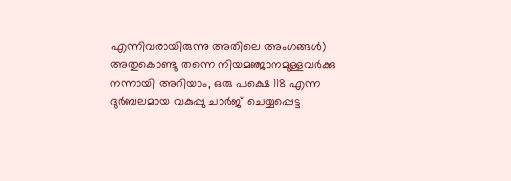എന്നിവരായിരുന്നു അതിലെ അംഗങ്ങള്‍)
അതുകൊണ്ടു തന്നെ നിയമഞ്ജാനമുള്ളവര്‍ക്കു നന്നായി അറിയാം, ഒരു പക്ഷെ 118 എന്ന ദുര്‍ബലമായ വകുപ്പു ചാര്‍ജ് ചെയ്യപ്പെട്ട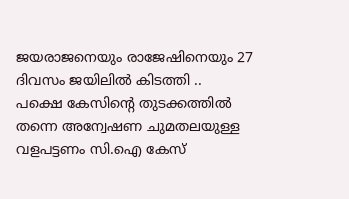ജയരാജനെയും രാജേഷിനെയും 27 ദിവസം ജയിലില്‍ കിടത്തി ..
പക്ഷെ കേസിന്റെ തുടക്കത്തില്‍ തന്നെ അന്വേഷണ ചുമതലയുള്ള വളപട്ടണം സി.ഐ കേസ്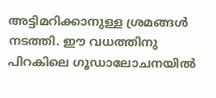അട്ടിമറിക്കാനുള്ള ശ്രമങ്ങള്‍ നടത്തി. ഈ വധത്തിനു പിറകിലെ ഗൂഡാലോചനയില്‍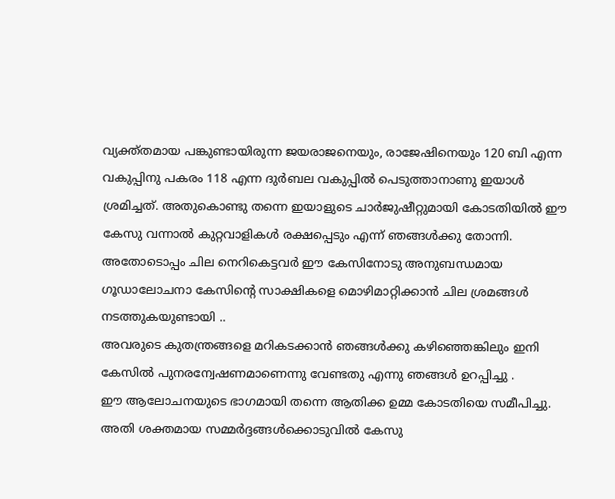വ്യക്ത്തമായ പങ്കുണ്ടായിരുന്ന ജയരാജനെയും, രാജേഷിനെയും 120 ബി എന്ന വകുപ്പിനു പകരം 118 എന്ന ദുര്‍ബല വകുപ്പില്‍ പെടുത്താനാണു ഇയാള്‍ ശ്രമിച്ചത്. അതുകൊണ്ടു തന്നെ ഇയാളുടെ ചാര്‍ജുഷീറ്റുമായി കോടതിയില്‍ ഈ കേസു വന്നാല്‍ കുറ്റവാളികള്‍ രക്ഷപ്പെടും എന്ന് ഞങ്ങള്‍ക്കു തോന്നി. അതോടൊപ്പം ചില നെറികെട്ടവര്‍ ഈ കേസിനോടു അനുബന്ധമായ ഗൂഡാലോചനാ കേസിന്റെ സാക്ഷികളെ മൊഴിമാറ്റിക്കാന്‍ ചില ശ്രമങ്ങള്‍ നടത്തുകയുണ്ടായി ..
അവരുടെ കുതന്ത്രങ്ങളെ മറികടക്കാന്‍ ഞങ്ങള്‍ക്കു കഴിഞ്ഞെങ്കിലും ഇനി കേസില്‍ പുനരന്വേഷണമാണെന്നു വേണ്ടതു എന്നു ഞങ്ങള്‍ ഉറപ്പിച്ചു .
ഈ ആലോചനയുടെ ഭാഗമായി തന്നെ ആതിക്ക ഉമ്മ കോടതിയെ സമീപിച്ചു. അതി ശക്തമായ സമ്മര്‍ദ്ദങ്ങള്‍ക്കൊടുവില്‍ കേസു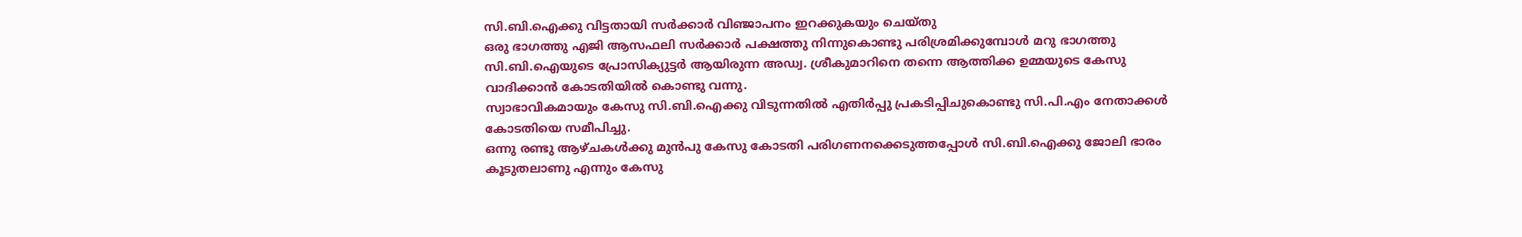സി.ബി.ഐക്കു വിട്ടതായി സര്‍ക്കാര്‍ വിഞ്ജാപനം ഇറക്കുകയും ചെയ്തു
ഒരു ഭാഗത്തു എജി ആസഫലി സര്‍ക്കാര്‍ പക്ഷത്തു നിന്നുകൊണ്ടു പരിശ്രമിക്കുമ്പോള്‍ മറു ഭാഗത്തു സി.ബി.ഐയുടെ പ്രോസിക്യുട്ടര്‍ ആയിരുന്ന അഡ്വ. ശ്രീകുമാറിനെ തന്നെ ആത്തിക്ക ഉമ്മയുടെ കേസു വാദിക്കാന്‍ കോടതിയില്‍ കൊണ്ടു വന്നു.
സ്വാഭാവികമായും കേസു സി.ബി.ഐക്കു വിടുന്നതില്‍ എതിര്‍പ്പു പ്രകടിപ്പിചുകൊണ്ടു സി.പി.എം നേതാക്കള്‍ കോടതിയെ സമീപിച്ചു.
ഒന്നു രണ്ടു ആഴ്ചകള്‍ക്കു മുന്‍പു കേസു കോടതി പരിഗണനക്കെടുത്തപ്പോള്‍ സി.ബി.ഐക്കു ജോലി ഭാരം കൂടുതലാണു എന്നും കേസു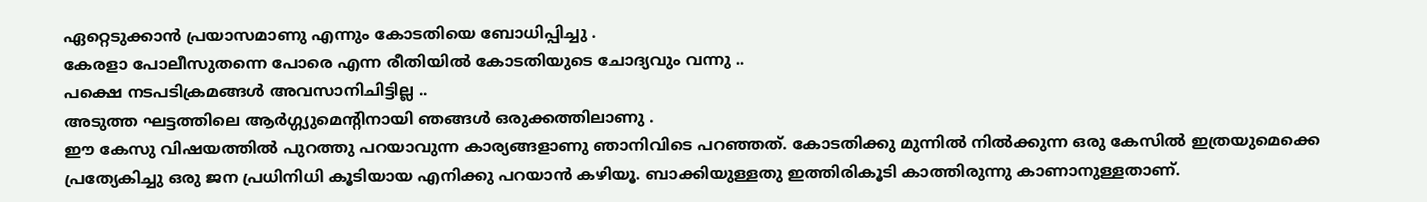ഏറ്റെടുക്കാന്‍ പ്രയാസമാണു എന്നും കോടതിയെ ബോധിപ്പിച്ചു .
കേരളാ പോലീസുതന്നെ പോരെ എന്ന രീതിയില്‍ കോടതിയുടെ ചോദ്യവും വന്നു ..
പക്ഷെ നടപടിക്രമങ്ങള്‍ അവസാനിചിട്ടില്ല ..
അടുത്ത ഘട്ടത്തിലെ ആര്‍ഗ്ഗ്യുമെന്റിനായി ഞങ്ങള്‍ ഒരുക്കത്തിലാണു .
ഈ കേസു വിഷയത്തില്‍ പുറത്തു പറയാവുന്ന കാര്യങ്ങളാണു ഞാനിവിടെ പറഞ്ഞത്. കോടതിക്കു മുന്നില്‍ നില്‍ക്കുന്ന ഒരു കേസില്‍ ഇത്രയുമെക്കെ പ്രത്യേകിച്ചു ഒരു ജന പ്രധിനിധി കൂടിയായ എനിക്കു പറയാന്‍ കഴിയൂ. ബാക്കിയുള്ളതു ഇത്തിരികൂടി കാത്തിരുന്നു കാണാനുള്ളതാണ്.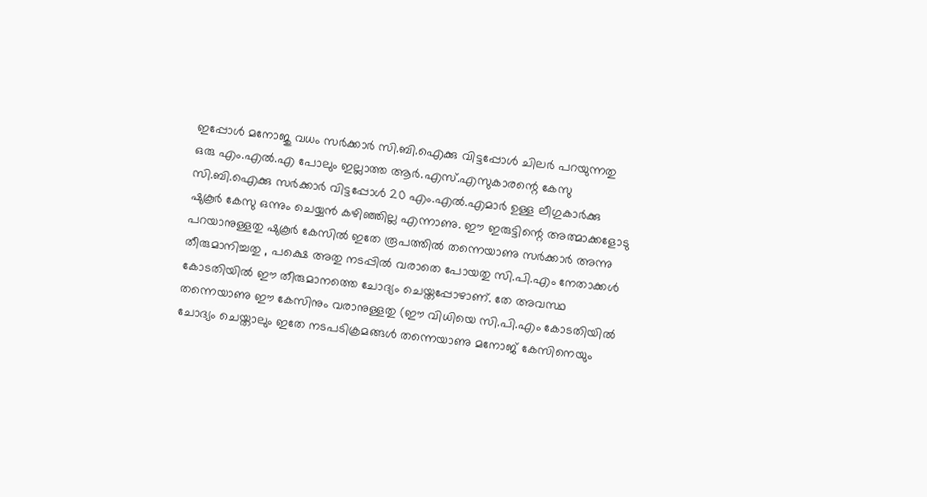ഇപ്പോള്‍ മനോജു വധം സര്‍ക്കാര്‍ സി.ബി.ഐക്കു വിട്ടപ്പോള്‍ ചിലര്‍ പറയുന്നതു ഒരു എം.എല്‍.എ പോലും ഇല്ലാത്ത ആര്‍.എസ്.എസുകാരന്റെ കേസു സി.ബി.ഐക്കു സര്‍ക്കാര്‍ വിട്ടപ്പോള്‍ 20 എം.എല്‍.എമാര്‍ ഉള്ള ലീഗുകാര്‍ക്കു ഷുകൂര്‍ കേസു ഒന്നും ചെയ്യന്‍ കഴിഞ്ഞില്ല എന്നാണു. ഈ ഇരുട്ടിന്റെ അത്മാക്കളോടു പറയാനുള്ളതു ഷുകൂര്‍ കേസില്‍ ഇതേ രൂപത്തില്‍ തന്നെയാണു സര്‍ക്കാര്‍ അന്നു തീരുമാനിച്ചതു , പക്ഷെ അതു നടപ്പില്‍ വരാതെ പോയതു സി.പി.എം നേതാക്കള്‍ കോടതിയില്‍ ഈ തീരുമാനത്തെ ചോദ്യം ചെയ്തപ്പോഴാണ്. തേ അവസ്ഥ തന്നെയാണു ഈ കേസിനും വരാനുള്ളതു (ഈ വിധിയെ സി.പി.എം കോടതിയില്‍ ചോദ്യം ചെയ്താലും ഇതേ നടപടിക്രമങ്ങള്‍ തന്നെയാണു മനോജ് കേസിനെയും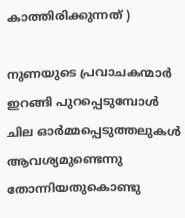കാത്തിരിക്കുന്നത് )

നുണയുടെ പ്രവാചകന്മാര്‍ ഇറങ്ങി പുറപ്പെടുമ്പോള്‍ ചില ഓര്‍മ്മപ്പെടുത്തലുകള്‍ ആവശ്യമുണ്ടെന്നു തോന്നിയതുകൊണ്ടു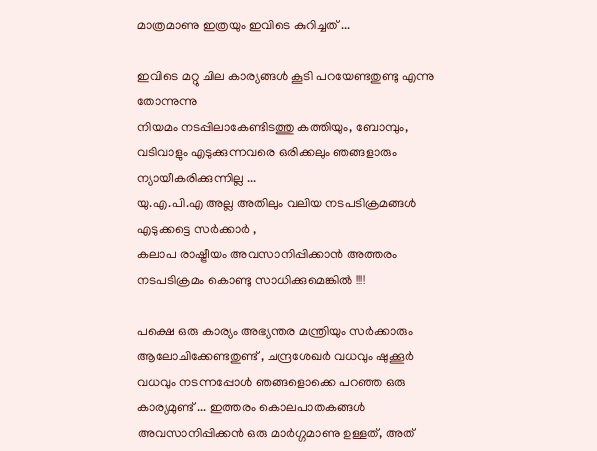മാത്രമാണു ഇത്രയും ഇവിടെ കുറിച്ചത് ...

ഇവിടെ മറ്റു ചില കാര്യങ്ങള്‍ കൂടി പറയേണ്ടതുണ്ടു എന്നു തോന്നുന്നു
നിയമം നടപ്പിലാകേണ്ടിടത്തു കത്തിയും, ബോമ്പും, വടിവാളും എടുക്കുന്നവരെ ഒരിക്കലും ഞങ്ങളാരും ന്യായീകരിക്കുന്നില്ല ...
യു.എ.പി.എ അല്ല അതിലും വലിയ നടപടിക്രമങ്ങള്‍ എടുക്കട്ടെ സര്‍ക്കാര്‍ ,
കലാപ രാഷ്ട്രീയം അവസാനിപ്പിക്കാന്‍ അത്തരം നടപടിക്രമം കൊണ്ടു സാധിക്കുമെങ്കില്‍ !!!!

പക്ഷെ ഒരു കാര്യം അഭ്യന്തര മന്ത്രിയും സര്‍ക്കാരും ആലോചിക്കേണ്ടതുണ്ട് , ചന്ദ്രശേഖര്‍ വധവും ഷുക്കൂര്‍ വധവും നടന്നപ്പോള്‍ ഞങ്ങളൊക്കെ പറഞ്ഞ ഒരു കാര്യമുണ്ട് ... ഇത്തരം കൊലപാതകങ്ങള്‍ അവസാനിപ്പിക്കന്‍ ഒരു മാര്‍ഗ്ഗമാണു ഉള്ളത്, അത്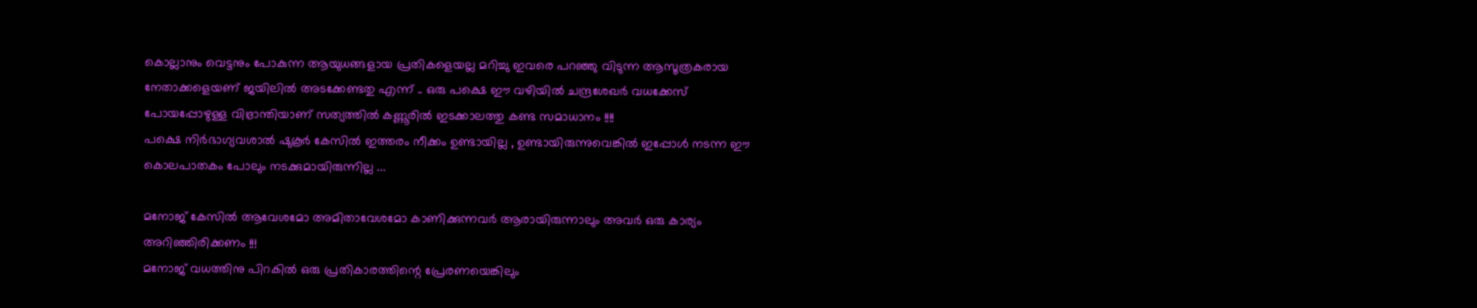കൊല്ലാനും വെട്ടനും പോകുന്ന ആയുധങ്ങളായ പ്രതികളെയല്ല മറിച്ചു ഇവരെ പറഞ്ഞു വിടുന്ന ആസൂത്രകരായ നേതാക്കളെയണ് ജയിലില്‍ അടക്കേണ്ടതു എന്ന് .. ഒരു പക്ഷെ ഈ വഴിയില്‍ ചന്ദ്രശേഖര്‍ വധക്കേസ് പോയപ്പോഴുള്ള വിഭ്രാന്തിയാണ് സത്യത്തില്‍ കണ്ണൂരില്‍ ഇടക്കാലത്തു കണ്ട സമാധാനം !!!!
പക്ഷെ നിര്‍ഭാഗ്യവശാല്‍ ഷുകൂര്‍ കേസില്‍ ഇത്തരം നീക്കം ഉണ്ടായില്ല , ഉണ്ടായിരുന്നുവെങ്കില്‍ ഇപ്പോള്‍ നടന്ന ഈ കൊലപാതകം പോലും നടക്കുമായിരുന്നില്ല ...

മനോജ് കേസില്‍ ആവേശമോ അമിതാവേശമോ കാണിക്കുന്നവര്‍ ആരായിരുന്നാലും അവര്‍ ഒരു കാര്യം അറിഞ്ഞിരിക്കണം !!!
മനോജ് വധത്തിനു പിറകില്‍ ഒരു പ്രതികാരത്തിന്റെ പ്രേരണയെങ്കിലും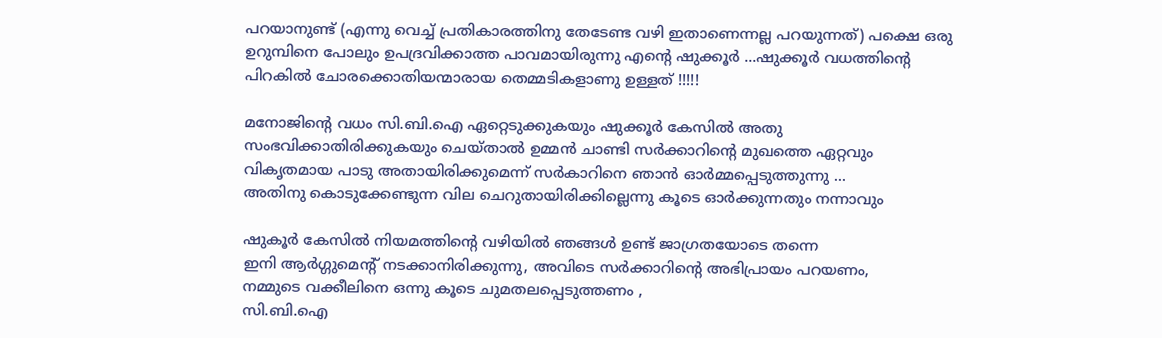പറയാനുണ്ട് (എന്നു വെച്ച് പ്രതികാരത്തിനു തേടേണ്ട വഴി ഇതാണെന്നല്ല പറയുന്നത്) പക്ഷെ ഒരു ഉറുമ്പിനെ പോലും ഉപദ്രവിക്കാത്ത പാവമായിരുന്നു എന്റെ ഷുക്കൂര്‍ ...ഷുക്കൂര്‍ വധത്തിന്റെ പിറകില്‍ ചോരക്കൊതിയന്മാരായ തെമ്മടികളാണു ഉള്ളത് !!!!!

മനോജിന്റെ വധം സി.ബി.ഐ ഏറ്റെടുക്കുകയും ഷുക്കൂര്‍ കേസില്‍ അതു സംഭവിക്കാതിരിക്കുകയും ചെയ്താല്‍ ഉമ്മന്‍ ചാണ്ടി സര്‍ക്കാറിന്റെ മുഖത്തെ ഏറ്റവും വികൃതമായ പാടു അതായിരിക്കുമെന്ന് സര്‍കാറിനെ ഞാന്‍ ഓര്‍മ്മപ്പെടുത്തുന്നു ...
അതിനു കൊടുക്കേണ്ടുന്ന വില ചെറുതായിരിക്കില്ലെന്നു കൂടെ ഓര്‍ക്കുന്നതും നന്നാവും

ഷുകൂര്‍ കേസില്‍ നിയമത്തിന്റെ വഴിയില്‍ ഞങ്ങള്‍ ഉണ്ട് ജാഗ്രതയോടെ തന്നെ
ഇനി ആര്‍ഗ്ഗുമെന്റ് നടക്കാനിരിക്കുന്നു, അവിടെ സര്‍ക്കാറിന്റെ അഭിപ്രായം പറയണം,
നമ്മുടെ വക്കീലിനെ ഒന്നു കൂടെ ചുമതലപ്പെടുത്തണം ,
സി.ബി.ഐ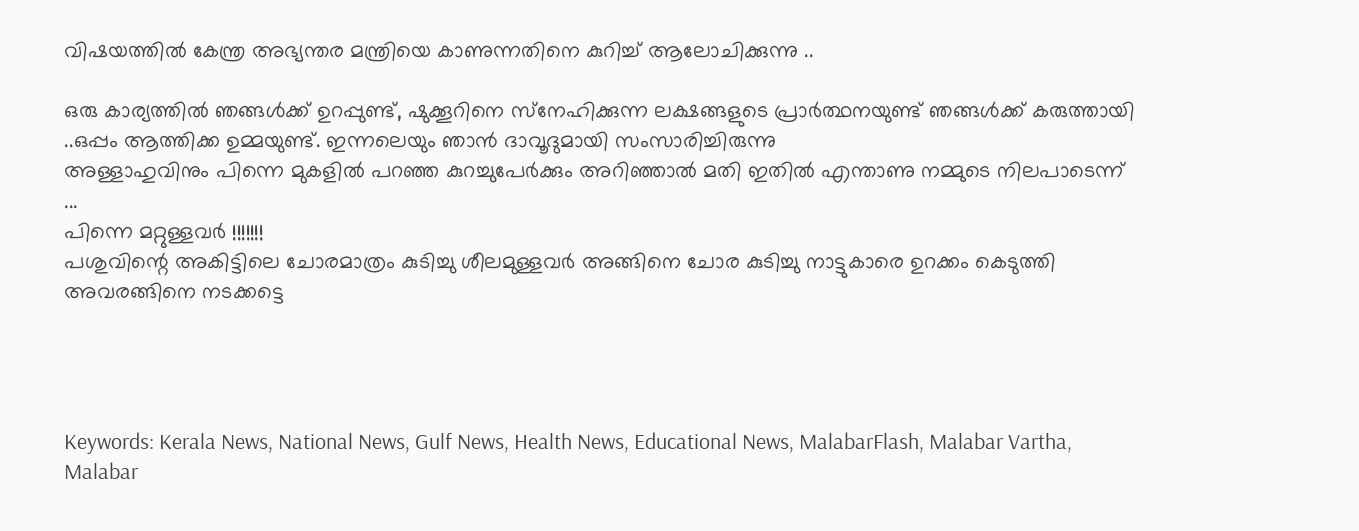വിഷയത്തില്‍ കേന്ത്ര അഭ്യന്തര മന്ത്രിയെ കാണുന്നതിനെ കുറിച്ച് ആലോചിക്കുന്നു ..

ഒരു കാര്യത്തില്‍ ഞങ്ങള്‍ക്ക് ഉറപ്പുണ്ട്, ഷുക്കൂറിനെ സ്‌നേഹിക്കുന്ന ലക്ഷങ്ങളുടെ പ്രാര്‍ത്ഥനയുണ്ട് ഞങ്ങള്‍ക്ക് കരുത്തായി ..ഒപ്പം ആത്തിക്ക ഉമ്മയുണ്ട്. ഇന്നലെയും ഞാന്‍ ദാവൂദുമായി സംസാരിച്ചിരുന്നു
അള്ളാഹുവിനും പിന്നെ മുകളില്‍ പറഞ്ഞ കുറച്ചുപേര്‍ക്കും അറിഞ്ഞാല്‍ മതി ഇതില്‍ എന്താണു നമ്മുടെ നിലപാടെന്ന് ...
പിന്നെ മറ്റുള്ളവര്‍ !!!!!!!
പശുവിന്റെ അകിട്ടിലെ ചോരമാത്രം കുടിച്ചു ശീലമുള്ളവര്‍ അങ്ങിനെ ചോര കുടിച്ചു നാട്ടുകാരെ ഉറക്കം കെടുത്തി അവരങ്ങിനെ നടക്കട്ടെ




Keywords: Kerala News, National News, Gulf News, Health News, Educational News, MalabarFlash, Malabar Vartha, Malabar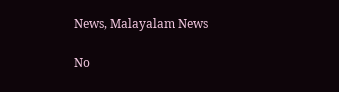News, Malayalam News

No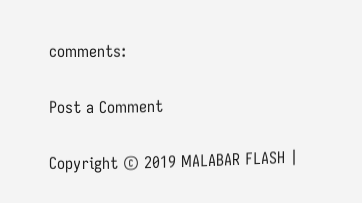comments:

Post a Comment

Copyright © 2019 MALABAR FLASH |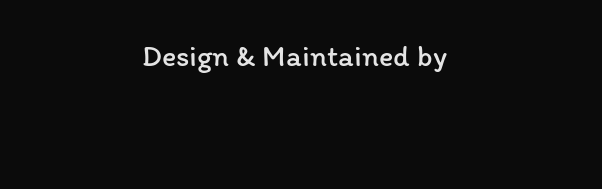Design & Maintained by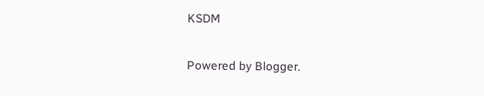KSDM

Powered by Blogger.